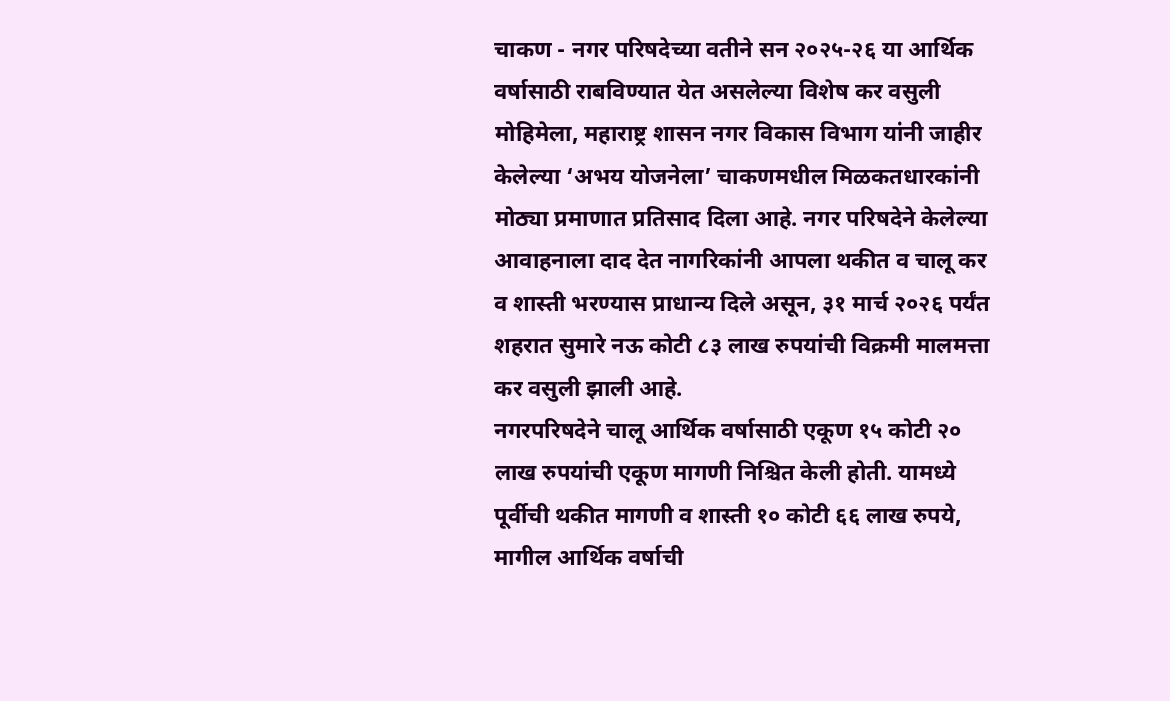चाकण - नगर परिषदेच्या वतीने सन २०२५-२६ या आर्थिक वर्षासाठी राबविण्यात येत असलेल्या विशेष कर वसुली मोहिमेला, महाराष्ट्र शासन नगर विकास विभाग यांनी जाहीर केलेल्या ‘अभय योजनेला’ चाकणमधील मिळकतधारकांनी मोठ्या प्रमाणात प्रतिसाद दिला आहे. नगर परिषदेने केलेल्या आवाहनाला दाद देत नागरिकांनी आपला थकीत व चालू कर व शास्ती भरण्यास प्राधान्य दिले असून, ३१ मार्च २०२६ पर्यंत शहरात सुमारे नऊ कोटी ८३ लाख रुपयांची विक्रमी मालमत्ता कर वसुली झाली आहे.
नगरपरिषदेने चालू आर्थिक वर्षासाठी एकूण १५ कोटी २० लाख रुपयांची एकूण मागणी निश्चित केली होती. यामध्ये पूर्वीची थकीत मागणी व शास्ती १० कोटी ६६ लाख रुपये, मागील आर्थिक वर्षाची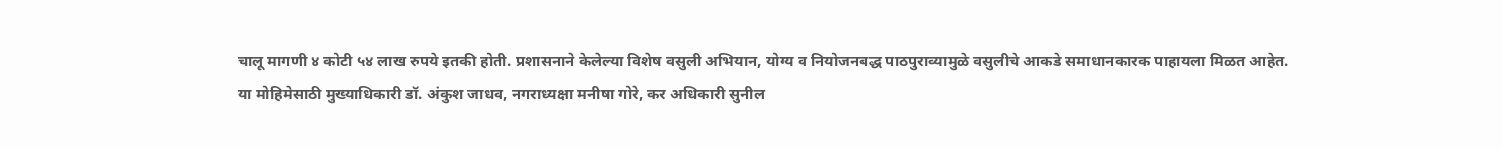चालू मागणी ४ कोटी ५४ लाख रुपये इतकी होती. प्रशासनाने केलेल्या विशेष वसुली अभियान, योग्य व नियोजनबद्ध पाठपुराव्यामुळे वसुलीचे आकडे समाधानकारक पाहायला मिळत आहेत.
या मोहिमेसाठी मुख्याधिकारी डॉ. अंकुश जाधव, नगराध्यक्षा मनीषा गोरे, कर अधिकारी सुनील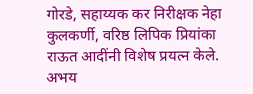गोरडे, सहाय्यक कर निरीक्षक नेहा कुलकर्णी, वरिष्ठ लिपिक प्रियांका राऊत आदींनी विशेष प्रयत्न केले.
अभय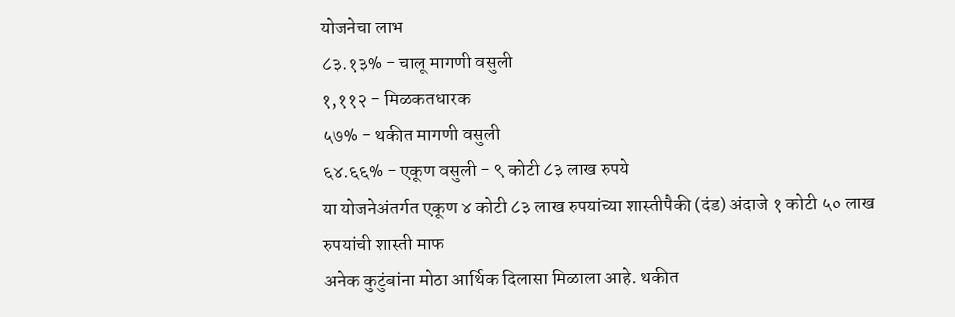योजनेचा लाभ
८३.१३% - चालू मागणी वसुली
१,११२ - मिळकतधारक
५७% - थकीत मागणी वसुली
६४.६६% - एकूण वसुली - ९ कोटी ८३ लाख रुपये
या योजनेअंतर्गत एकूण ४ कोटी ८३ लाख रुपयांच्या शास्तीपैकी (दंड) अंदाजे १ कोटी ५० लाख रुपयांची शास्ती माफ
अनेक कुटुंबांना मोठा आर्थिक दिलासा मिळाला आहे. थकीत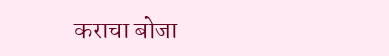कराचा बोजा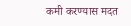कमी करण्यास मदत